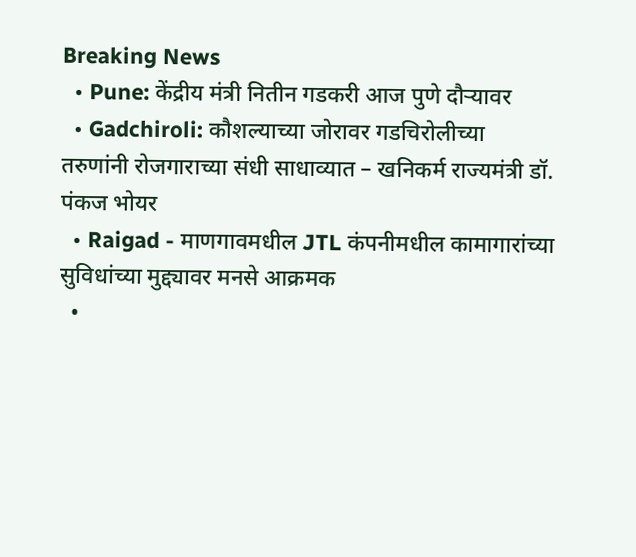Breaking News
  • Pune: केंद्रीय मंत्री नितीन गडकरी आज पुणे दौऱ्यावर
  • Gadchiroli: कौशल्याच्या जोरावर गडचिरोलीच्या तरुणांनी रोजगाराच्या संधी साधाव्यात – खनिकर्म राज्यमंत्री डॉ. पंकज भोयर
  • Raigad - माणगावमधील JTL कंपनीमधील कामागारांच्या सुविधांच्या मुद्द्यावर मनसे आक्रमक
  •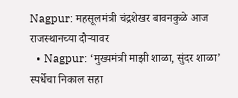Nagpur: महसूलमंत्री चंद्रशेखर बावनकुळे आज राजस्थानच्या दौऱ्यावर
  • Nagpur: ‘मुख्यमंत्री माझी शाळा, सुंदर शाळा’ स्पर्धेचा निकाल सहा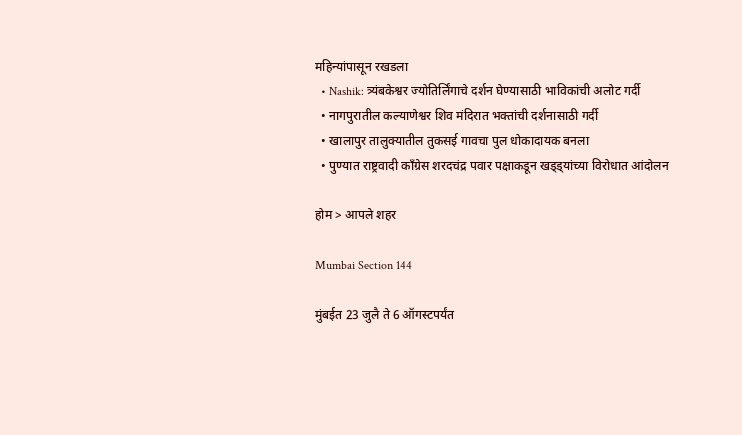महिन्यांपासून रखडला
  • Nashik: त्र्यंबकेश्वर ज्योतिर्लिंगाचे दर्शन घेण्यासाठी भाविकांची अलोट गर्दी
  • नागपुरातील कल्याणेश्वर शिव मंदिरात भक्तांची दर्शनासाठी गर्दी
  • खालापुर तालुक्यातील तुकसई गावचा पुल धोकादायक बनला
  • पुण्यात राष्ट्रवादी काँग्रेस शरदचंद्र पवार पक्षाकडून खड्ड्यांच्या विरोधात आंदोलन

होम > आपले शहर

Mumbai Section 144

मुंबईत 23 जुलै ते 6 ऑगस्टपर्यंत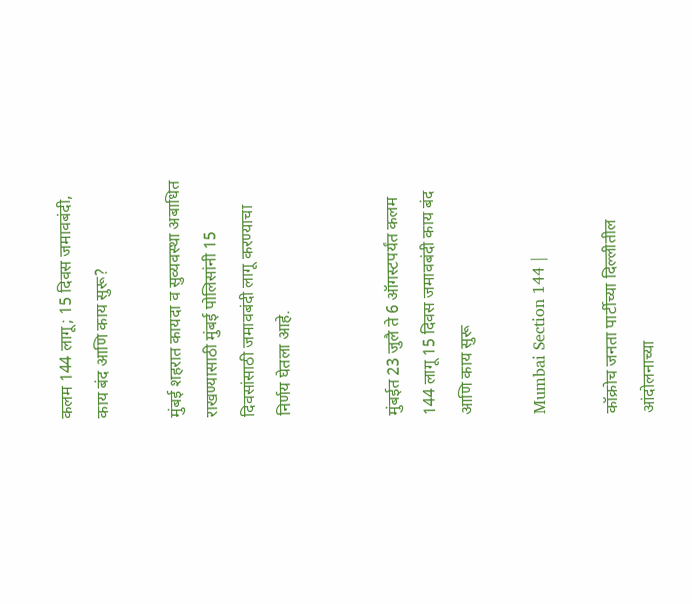कलम 144 लागू; 15 दिवस जमावबंदी, काय बंद आणि काय सुरू?

मुंबई शहरात कायदा व सुव्यवस्था अबाधित राखण्यासाठी मुंबई पोलिसांनी 15 दिवसांसाठी जमावबंदी लागू करण्याचा निर्णय घेतला आहे.


मुंबईत 23 जुलै ते 6 ऑगस्टपर्यंत कलम 144 लागू 15 दिवस जमावबंदी काय बंद आणि काय सुरू

Mumbai Section 144 |

कॉक्रोच जनता पार्टीच्या दिल्लीतील आंदोलनाच्या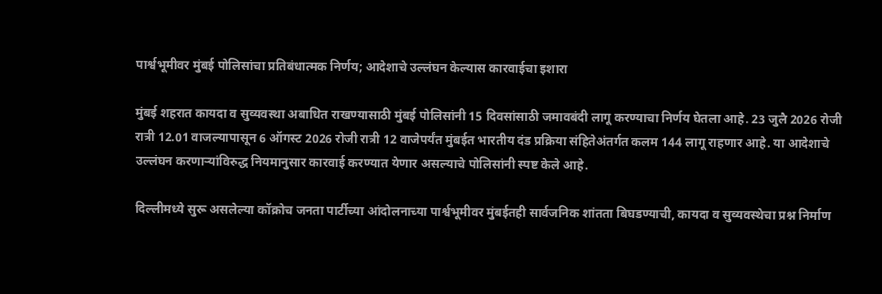पार्श्वभूमीवर मुंबई पोलिसांचा प्रतिबंधात्मक निर्णय; आदेशाचे उल्लंघन केल्यास कारवाईचा इशारा

मुंबई शहरात कायदा व सुव्यवस्था अबाधित राखण्यासाठी मुंबई पोलिसांनी 15 दिवसांसाठी जमावबंदी लागू करण्याचा निर्णय घेतला आहे. 23 जुलै 2026 रोजी रात्री 12.01 वाजल्यापासून 6 ऑगस्ट 2026 रोजी रात्री 12 वाजेपर्यंत मुंबईत भारतीय दंड प्रक्रिया संहितेअंतर्गत कलम 144 लागू राहणार आहे. या आदेशाचे उल्लंघन करणाऱ्यांविरुद्ध नियमानुसार कारवाई करण्यात येणार असल्याचे पोलिसांनी स्पष्ट केले आहे.

दिल्लीमध्ये सुरू असलेल्या कॉक्रोच जनता पार्टीच्या आंदोलनाच्या पार्श्वभूमीवर मुंबईतही सार्वजनिक शांतता बिघडण्याची, कायदा व सुव्यवस्थेचा प्रश्न निर्माण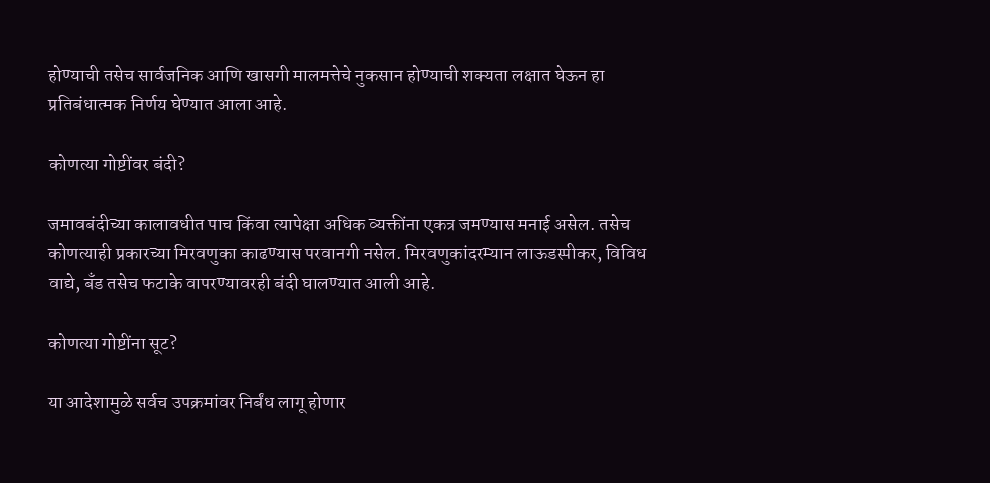होण्याची तसेच सार्वजनिक आणि खासगी मालमत्तेचे नुकसान होण्याची शक्यता लक्षात घेऊन हा प्रतिबंधात्मक निर्णय घेण्यात आला आहे.

कोणत्या गोष्टींवर बंदी?

जमावबंदीच्या कालावधीत पाच किंवा त्यापेक्षा अधिक व्यक्तींना एकत्र जमण्यास मनाई असेल. तसेच कोणत्याही प्रकारच्या मिरवणुका काढण्यास परवानगी नसेल. मिरवणुकांदरम्यान लाऊडस्पीकर, विविध वाद्ये, बँड तसेच फटाके वापरण्यावरही बंदी घालण्यात आली आहे.

कोणत्या गोष्टींना सूट?

या आदेशामुळे सर्वच उपक्रमांवर निर्बंध लागू होणार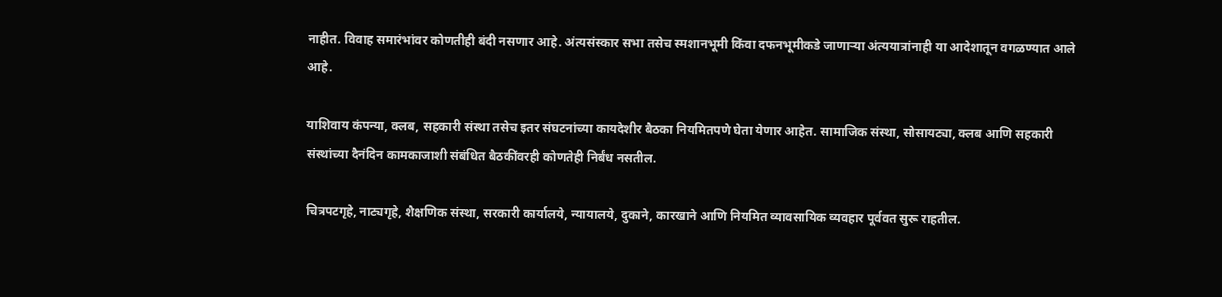नाहीत. विवाह समारंभांवर कोणतीही बंदी नसणार आहे. अंत्यसंस्कार सभा तसेच स्मशानभूमी किंवा दफनभूमीकडे जाणाऱ्या अंत्ययात्रांनाही या आदेशातून वगळण्यात आले आहे.

याशिवाय कंपन्या, क्लब, सहकारी संस्था तसेच इतर संघटनांच्या कायदेशीर बैठका नियमितपणे घेता येणार आहेत. सामाजिक संस्था, सोसायट्या, क्लब आणि सहकारी संस्थांच्या दैनंदिन कामकाजाशी संबंधित बैठकींवरही कोणतेही निर्बंध नसतील.

चित्रपटगृहे, नाट्यगृहे, शैक्षणिक संस्था, सरकारी कार्यालये, न्यायालये, दुकाने, कारखाने आणि नियमित व्यावसायिक व्यवहार पूर्ववत सुरू राहतील.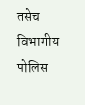तसेच विभागीय पोलिस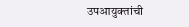उपआयुक्तांची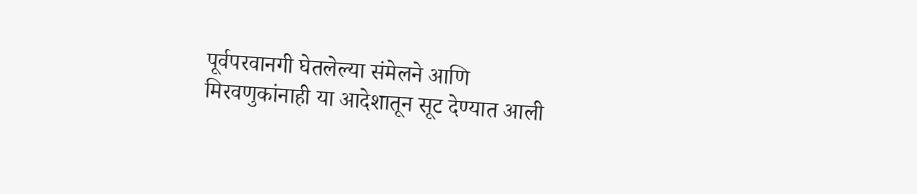पूर्वपरवानगी घेतलेल्या संमेलने आणि मिरवणुकांनाही या आदेशातून सूट देण्यात आली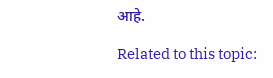आहे.

Related to this topic: